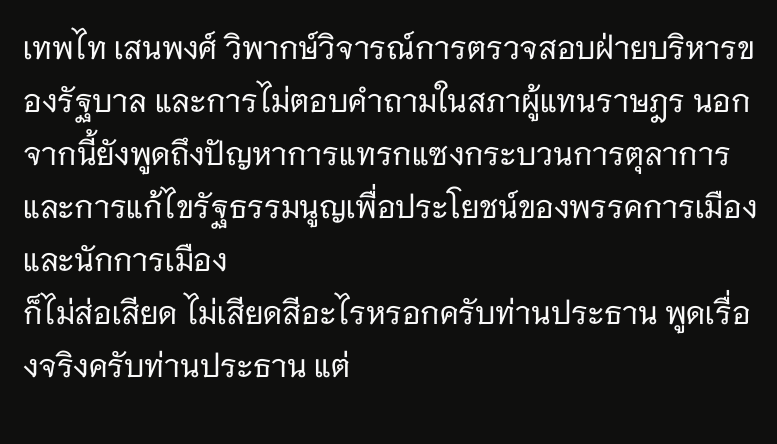เทพไท เสนพงศ์ วิพากษ์วิจารณ์การตรวจสอบฝ่ายบริหารของรัฐบาล และการไม่ตอบคำถามในสภาผู้แทนราษฎร นอกจากนี้ยังพูดถึงปัญหาการแทรกแซงกระบวนการตุลาการ และการแก้ไขรัฐธรรมนูญเพื่อประโยชน์ของพรรคการเมืองและนักการเมือง
ก็ไม่ส่อเสียด ไม่เสียดสีอะไรหรอกครับท่านประธาน พูดเรื่องจริงครับท่านประธาน แต่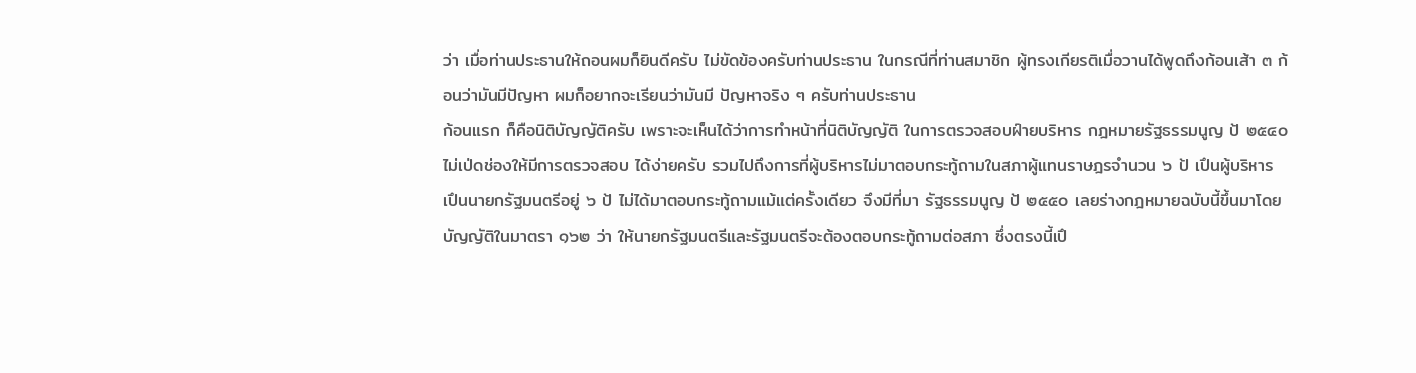ว่า เมื่อท่านประธานให้ถอนผมก็ยินดีครับ ไม่ขัดข้องครับท่านประธาน ในกรณีที่ท่านสมาชิก ผู้ทรงเกียรติเมื่อวานได้พูดถึงก้อนเส้า ๓ ก้อนว่ามันมีปัญหา ผมก็อยากจะเรียนว่ามันมี ปัญหาจริง ๆ ครับท่านประธาน
ก้อนแรก ก็คือนิติบัญญัติครับ เพราะจะเห็นได้ว่าการทําหน้าที่นิติบัญญัติ ในการตรวจสอบฝ์ายบริหาร กฎหมายรัฐธรรมนูญ ป้ ๒๕๔๐ ไม่เป่ดช่องให้มีการตรวจสอบ ได้ง่ายครับ รวมไปถึงการที่ผู้บริหารไม่มาตอบกระทู้ถามในสภาผู้แทนราษฎรจํานวน ๖ ป้ เปึนผู้บริหาร เปึนนายกรัฐมนตรีอยู่ ๖ ป้ ไม่ได้มาตอบกระทู้ถามแม้แต่ครั้งเดียว จึงมีที่มา รัฐธรรมนูญ ป้ ๒๕๕๐ เลยร่างกฎหมายฉบับนี้ขึ้นมาโดยบัญญัติในมาตรา ๑๖๒ ว่า ให้นายกรัฐมนตรีและรัฐมนตรีจะต้องตอบกระทู้ถามต่อสภา ซึ่งตรงนี้เปึ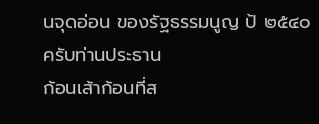นจุดอ่อน ของรัฐธรรมนูญ ป้ ๒๕๔๐ ครับท่านประธาน
ก้อนเส้าก้อนที่ส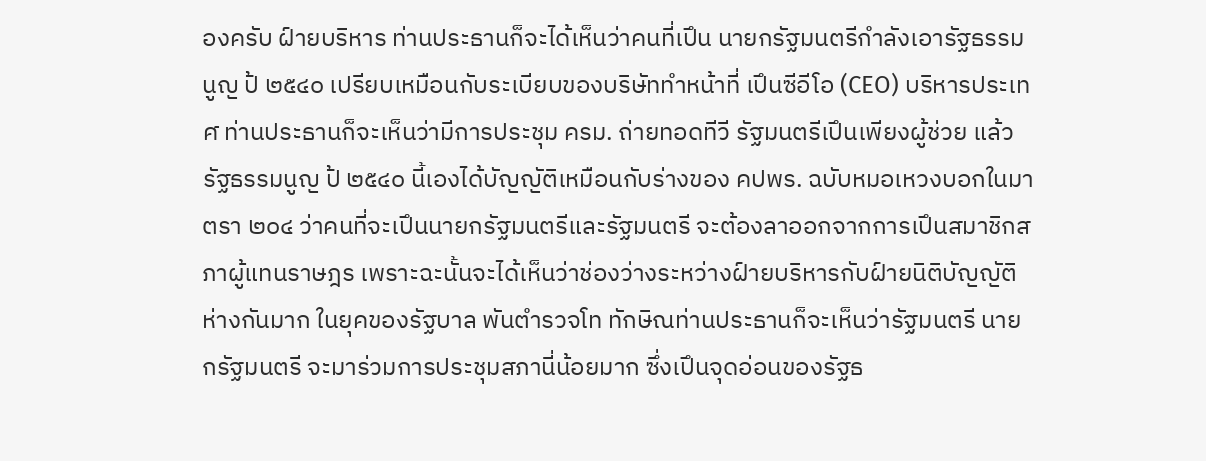องครับ ฝ์ายบริหาร ท่านประธานก็จะได้เห็นว่าคนที่เปึน นายกรัฐมนตรีกําลังเอารัฐธรรมนูญ ป้ ๒๕๔๐ เปรียบเหมือนกับระเบียบของบริษัททําหน้าที่ เปึนซีอีโอ (CEO) บริหารประเทศ ท่านประธานก็จะเห็นว่ามีการประชุม ครม. ถ่ายทอดทีวี รัฐมนตรีเปึนเพียงผู้ช่วย แล้วรัฐธรรมนูญ ป้ ๒๕๔๐ นี้เองได้บัญญัติเหมือนกับร่างของ คปพร. ฉบับหมอเหวงบอกในมาตรา ๒๐๔ ว่าคนที่จะเปึนนายกรัฐมนตรีและรัฐมนตรี จะต้องลาออกจากการเปึนสมาชิกสภาผู้แทนราษฎร เพราะฉะนั้นจะได้เห็นว่าช่องว่างระหว่างฝ์ายบริหารกับฝ์ายนิติบัญญัติห่างกันมาก ในยุคของรัฐบาล พันตํารวจโท ทักษิณท่านประธานก็จะเห็นว่ารัฐมนตรี นายกรัฐมนตรี จะมาร่วมการประชุมสภานี่น้อยมาก ซึ่งเปึนจุดอ่อนของรัฐธ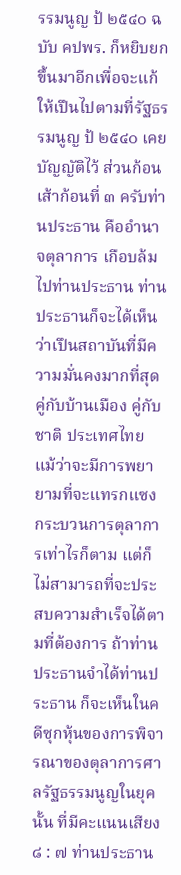รรมนูญ ป้ ๒๕๔๐ ฉบับ คปพร. ก็หยิบยกขึ้นมาอีกเพื่อจะแก้ให้เปึนไปตามที่รัฐธรรมนูญ ป้ ๒๕๔๐ เคยบัญญัติไว้ ส่วนก้อนเส้าก้อนที่ ๓ ครับท่านประธาน คืออํานาจตุลาการ เกือบล้มไปท่านประธาน ท่านประธานก็จะได้เห็นว่าเปึนสถาบันที่มีความมั่นคงมากที่สุด คู่กับบ้านเมือง คู่กับชาติ ประเทศไทย แม้ว่าจะมีการพยายามที่จะแทรกแซงกระบวนการตุลาการเท่าไรก็ตาม แต่ก็ไม่สามารถที่จะประสบความสําเร็จได้ตามที่ต้องการ ถ้าท่านประธานจําได้ท่านประธาน ก็จะเห็นในคดีซุกหุ้นของการพิจารณาของตุลาการศาลรัฐธรรมนูญในยุคนั้น ที่มีคะแนนเสียง ๘ : ๗ ท่านประธาน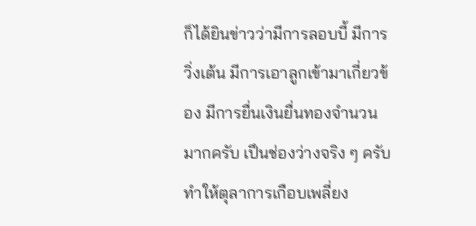ก็ได้ยินข่าวว่ามีการลอบบี้ มีการวิ่งเต้น มีการเอาลูกเข้ามาเกี่ยวข้อง มีการยื่นเงินยื่นทองจํานวนมากครับ เปึนช่องว่างจริง ๆ ครับ ทําให้ตุลาการเกือบเพลี่ยง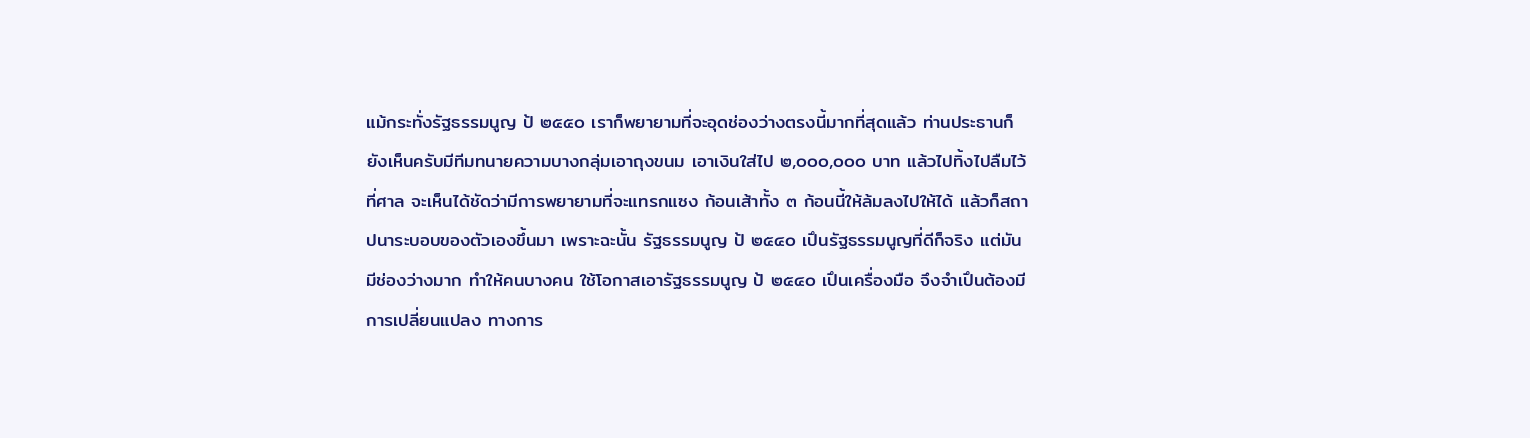แม้กระทั่งรัฐธรรมนูญ ป้ ๒๕๕๐ เราก็พยายามที่จะอุดช่องว่างตรงนี้มากที่สุดแล้ว ท่านประธานก็ยังเห็นครับมีทีมทนายความบางกลุ่มเอาถุงขนม เอาเงินใส่ไป ๒,๐๐๐,๐๐๐ บาท แล้วไปทิ้งไปลืมไว้ที่ศาล จะเห็นได้ชัดว่ามีการพยายามที่จะแทรกแซง ก้อนเส้าทั้ง ๓ ก้อนนี้ให้ล้มลงไปให้ได้ แล้วก็สถาปนาระบอบของตัวเองขึ้นมา เพราะฉะนั้น รัฐธรรมนูญ ป้ ๒๕๔๐ เปึนรัฐธรรมนูญที่ดีก็จริง แต่มันมีช่องว่างมาก ทําให้คนบางคน ใช้โอกาสเอารัฐธรรมนูญ ป้ ๒๕๔๐ เปึนเครื่องมือ จึงจําเปึนต้องมีการเปลี่ยนแปลง ทางการ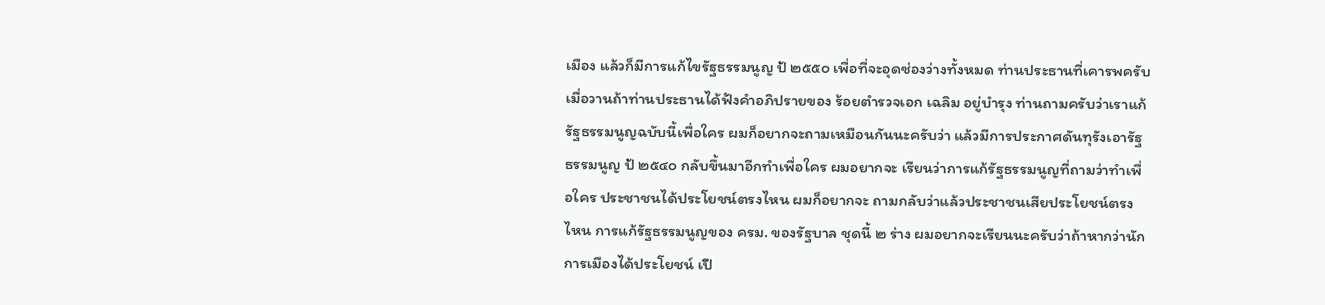เมือง แล้วก็มีการแก้ไขรัฐธรรมนูญ ป้ ๒๕๕๐ เพื่อที่จะอุดช่องว่างทั้งหมด ท่านประธานที่เคารพครับ เมื่อวานถ้าท่านประธานได้ฟังคําอภิปรายของ ร้อยตํารวจเอก เฉลิม อยู่บํารุง ท่านถามครับว่าเราแก้รัฐธรรมนูญฉบับนี้เพื่อใคร ผมก็อยากจะถามเหมือนกันนะครับว่า แล้วมีการประกาศดันทุรังเอารัฐธรรมนูญ ป้ ๒๕๔๐ กลับขึ้นมาอีกทําเพื่อใคร ผมอยากจะ เรียนว่าการแก้รัฐธรรมนูญที่ถามว่าทําเพื่อใคร ประชาชนได้ประโยชน์ตรงไหน ผมก็อยากจะ ถามกลับว่าแล้วประชาชนเสียประโยชน์ตรงไหน การแก้รัฐธรรมนูญของ ครม. ของรัฐบาล ชุดนี้ ๒ ร่าง ผมอยากจะเรียนนะครับว่าถ้าหากว่านักการเมืองได้ประโยชน์ เปึ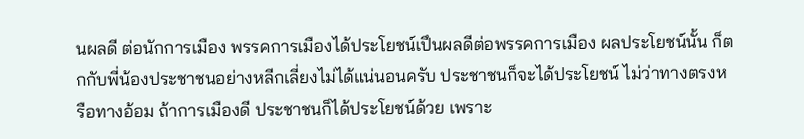นผลดี ต่อนักการเมือง พรรคการเมืองได้ประโยชน์เปึนผลดีต่อพรรคการเมือง ผลประโยชน์นั้น ก็ตกกับพี่น้องประชาชนอย่างหลีกเลี่ยงไม่ได้แน่นอนครับ ประชาชนก็จะได้ประโยชน์ ไม่ว่าทางตรงหรือทางอ้อม ถ้าการเมืองดี ประชาชนก็ได้ประโยชน์ด้วย เพราะ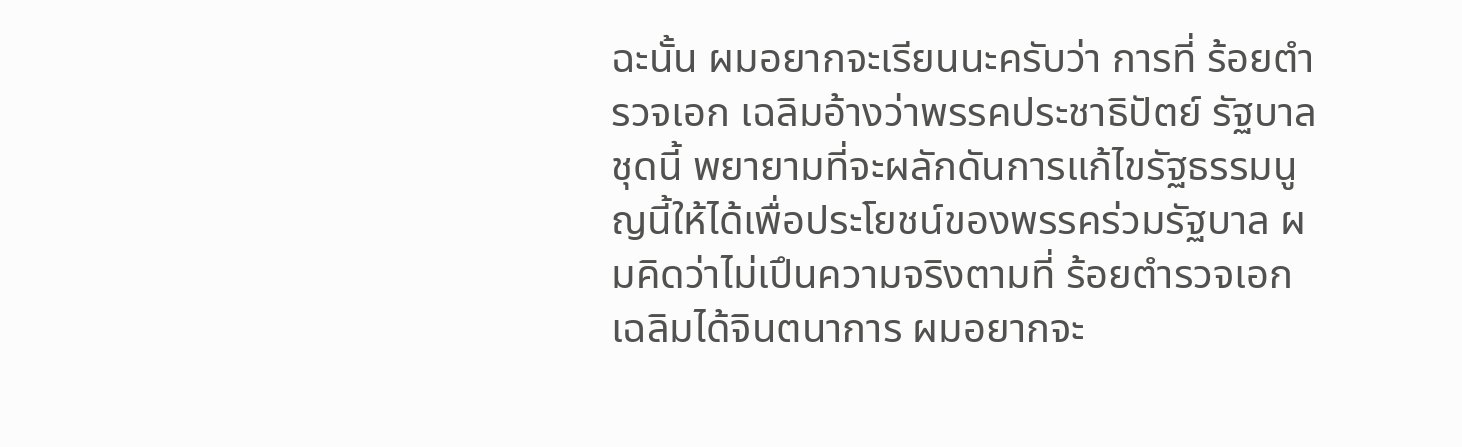ฉะนั้น ผมอยากจะเรียนนะครับว่า การที่ ร้อยตํารวจเอก เฉลิมอ้างว่าพรรคประชาธิปัตย์ รัฐบาลชุดนี้ พยายามที่จะผลักดันการแก้ไขรัฐธรรมนูญนี้ให้ได้เพื่อประโยชน์ของพรรคร่วมรัฐบาล ผมคิดว่าไม่เปึนความจริงตามที่ ร้อยตํารวจเอก เฉลิมได้จินตนาการ ผมอยากจะ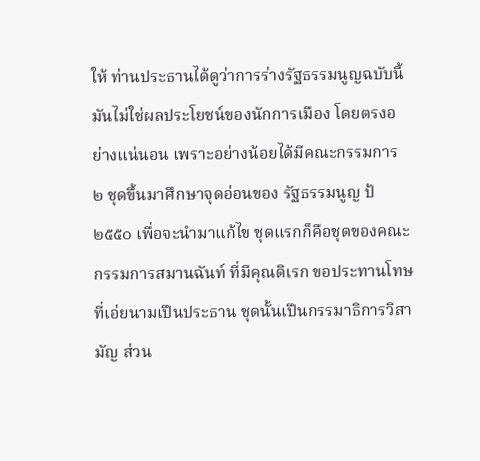ให้ ท่านประธานได้ดูว่าการร่างรัฐธรรมนูญฉบับนี้มันไม่ใช่ผลประโยชน์ของนักการเมือง โดยตรงอย่างแน่นอน เพราะอย่างน้อยได้มีคณะกรรมการ ๒ ชุดขึ้นมาศึกษาจุดอ่อนของ รัฐธรรมนูญ ป้ ๒๕๕๐ เพื่อจะนํามาแก้ไข ชุดแรกก็คือชุดของคณะกรรมการสมานฉันท์ ที่มีคุณดิเรก ขอประทานโทษที่เอ่ยนามเปึนประธาน ชุดนั้นเปึนกรรมาธิการวิสามัญ ส่วน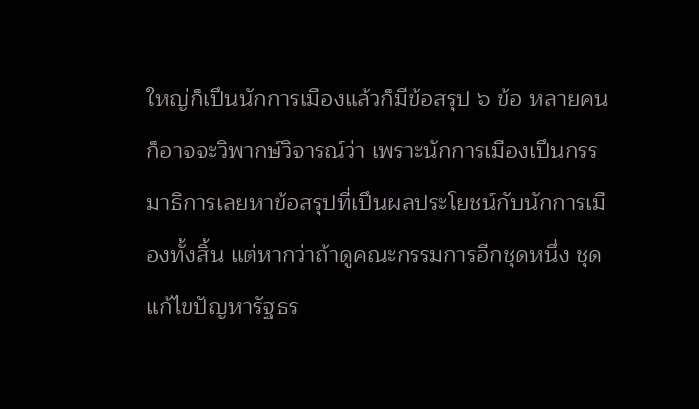ใหญ่ก็เปึนนักการเมืองแล้วก็มีข้อสรุป ๖ ข้อ หลายคนก็อาจจะวิพากษ์วิจารณ์ว่า เพราะนักการเมืองเปึนกรรมาธิการเลยหาข้อสรุปที่เปึนผลประโยชน์กับนักการเมืองทั้งสิ้น แต่หากว่าถ้าดูคณะกรรมการอีกชุดหนึ่ง ชุดแก้ไขปัญหารัฐธร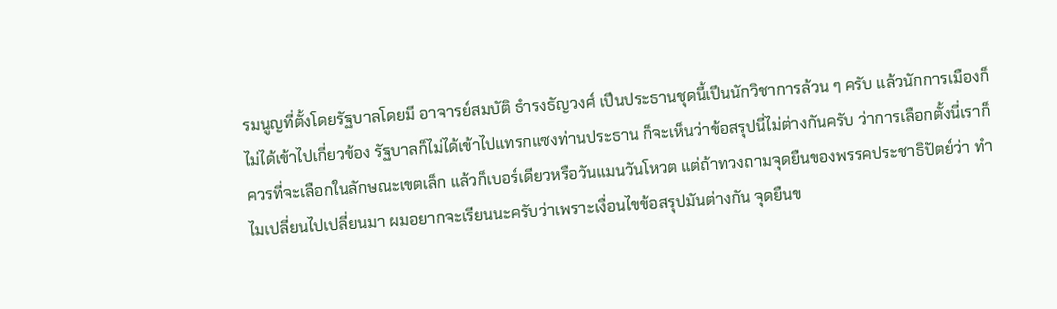รมนูญที่ตั้งโดยรัฐบาลโดยมี อาจารย์สมบัติ ธํารงธัญวงศ์ เปึนประธานชุดนี้เปึนนักวิชาการล้วน ๆ ครับ แล้วนักการเมืองก็ไม่ได้เข้าไปเกี่ยวข้อง รัฐบาลก็ไม่ได้เข้าไปแทรกแซงท่านประธาน ก็จะเห็นว่าข้อสรุปนี่ไม่ต่างกันครับ ว่าการเลือกตั้งนี่เราก็ควรที่จะเลือกในลักษณะเขตเล็ก แล้วก็เบอร์เดียวหรือวันแมนวันโหวต แต่ถ้าทวงถามจุดยืนของพรรคประชาธิปัตย์ว่า ทําไมเปลี่ยนไปเปลี่ยนมา ผมอยากจะเรียนนะครับว่าเพราะเงื่อนไขข้อสรุปมันต่างกัน จุดยืนข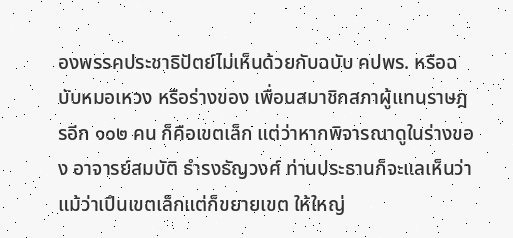องพรรคประชาธิปัตย์ไม่เห็นด้วยกับฉบับ คปพร. หรือฉบับหมอเหวง หรือร่างของ เพื่อนสมาชิกสภาผู้แทนราษฎรอีก ๑๐๒ คน ก็คือเขตเล็ก แต่ว่าหากพิจารณาดูในร่างของ อาจารย์สมบัติ ธํารงธัญวงศ์ ท่านประธานก็จะแลเห็นว่าแม้ว่าเปึนเขตเล็กแต่ก็ขยายเขต ให้ใหญ่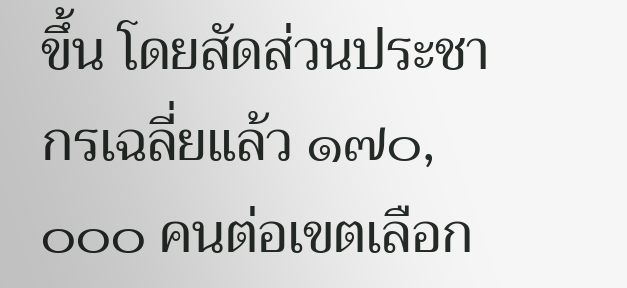ขึ้น โดยสัดส่วนประชากรเฉลี่ยแล้ว ๑๗๐,๐๐๐ คนต่อเขตเลือก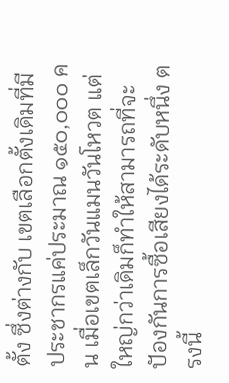ตั้ง ซึ่งต่างกับ เขตเลือกตั้งเดิมที่มีประชากรแค่ประมาณ ๑๕๐,๐๐๐ คน เมื่อเขตเล็กวันแมนวันโหวต แต่ใหญ่กว่าเดิมก็ทําให้สามารถที่จะปัองกันการซื้อเสียงได้ระดับหนึ่ง ตรงนี้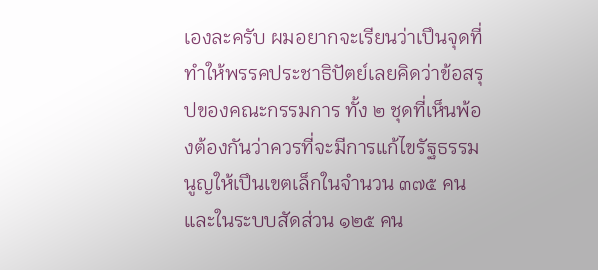เองละครับ ผมอยากจะเรียนว่าเปึนจุดที่ทําให้พรรคประชาธิปัตย์เลยคิดว่าข้อสรุปของคณะกรรมการ ทั้ง ๒ ชุดที่เห็นพ้องต้องกันว่าควรที่จะมีการแก้ไขรัฐธรรมนูญให้เปึนเขตเล็กในจํานวน ๓๗๕ คน และในระบบสัดส่วน ๑๒๕ คน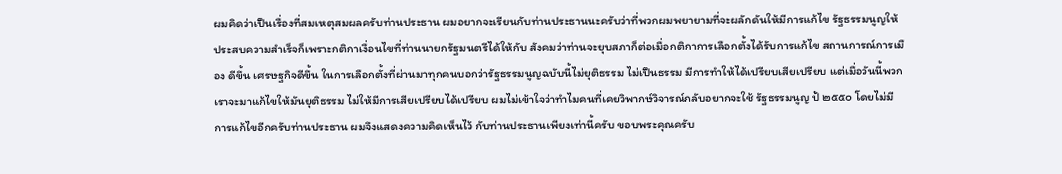ผมคิดว่าเปึนเรื่องที่สมเหตุสมผลครับท่านประธาน ผมอยากจะเรียนกับท่านประธานนะครับว่าที่พวกผมพยายามที่จะผลักดันให้มีการแก้ไข รัฐธรรมนูญให้ประสบความสําเร็จก็เพราะกติกาเงื่อนไขที่ท่านนายกรัฐมนตรีได้ให้กับ สังคมว่าท่านจะยุบสภาก็ต่อเมื่อกติกาการเลือกตั้งได้รับการแก้ไข สถานการณ์การเมือง ดีขึ้น เศรษฐกิจดีขึ้น ในการเลือกตั้งที่ผ่านมาทุกคนบอกว่ารัฐธรรมนูญฉบับนี้ไม่ยุติธรรม ไม่เปึนธรรม มีการทําให้ได้เปรียบเสียเปรียบ แต่เมื่อวันนี้พวกเราจะมาแก้ไขให้มันยุติธรรม ไม่ให้มีการเสียเปรียบได้เปรียบ ผมไม่เข้าใจว่าทําไมคนที่เคยวิพากษ์วิจารณ์กลับอยากจะใช้ รัฐธรรมนูญ ป้ ๒๕๕๐ โดยไม่มีการแก้ไขอีกครับท่านประธาน ผมจึงแสดงความคิดเห็นไว้ กับท่านประธานเพียงเท่านี้ครับ ขอบพระคุณครับ